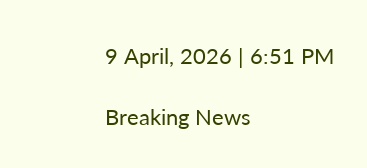9 April, 2026 | 6:51 PM

Breaking News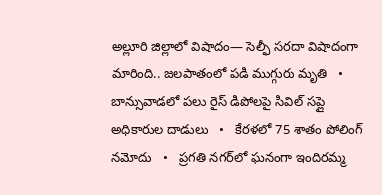అల్లూరి జిల్లాలో విషాదం— సెల్ఫీ సరదా విషాదంగా మారింది.. జలపాతంలో పడి ముగ్గురు మృతి   •   బాన్సువాడలో పలు రైస్ డిపోలపై సివిల్ సప్లై అధికారుల దాడులు   •   కేరళలో 75 శాతం పోలింగ్‌ నమోదు   •   ప్రగతి నగర్‌లో ఘనంగా ఇందిరమ్మ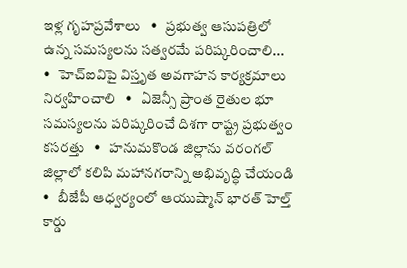ఇళ్ల గృహప్రవేశాలు   •   ప్రభుత్వ ఆసుపత్రిలో ఉన్న సమస్యలను సత్వరమే పరిష్కరించాలి...   •   హెచ్ఐవిపై విస్తృత అవగాహన కార్యక్రమాలు నిర్వహించాలి   •   ఏజెన్సీ ప్రాంత రైతుల భూ సమస్యలను పరిష్కరించే దిశగా రాష్ట్ర ప్రభుత్వం కసరత్తు   •   హనుమకొండ జిల్లాను వరంగల్ జిల్లాలో కలిపి మహానగరాన్ని అభివృద్ధి చేయండి   •   బీజేపీ ఆధ్వర్యంలో ఆయుష్మాన్ భారత్ హెల్త్ కార్డు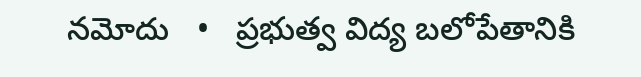నమోదు   •   ప్రభుత్వ విద్య బలోపేతానికి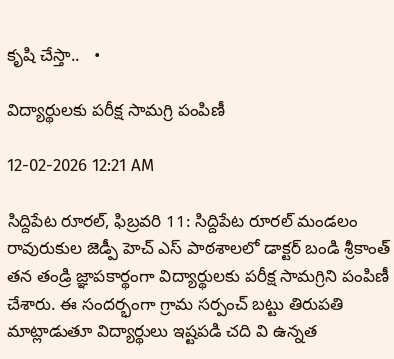కృషి చేస్తా..   •

విద్యార్థులకు పరీక్ష సామగ్రి పంపిణీ

12-02-2026 12:21 AM

సిద్దిపేట రూరల్, ఫిబ్రవరి 11: సిద్దిపేట రూరల్ మండలం రావురుకుల జెడ్పీ హెచ్ ఎస్ పాఠశాలలో డాక్టర్ బండి శ్రీకాంత్ తన తండ్రి జ్ఞాపకార్థంగా విద్యార్థులకు పరీక్ష సామగ్రిని పంపిణీ చేశారు. ఈ సందర్భంగా గ్రామ సర్పంచ్ బట్టు తిరుపతి మాట్లాడుతూ విద్యార్థులు ఇష్టపడి చది వి ఉన్నత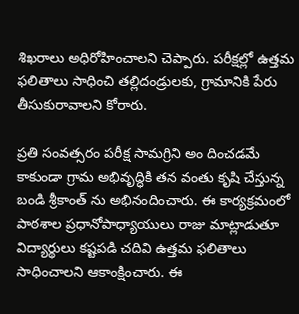శిఖరాలు అధిరోహించాలని చెప్పారు. పరీక్షల్లో ఉత్తమ ఫలితాలు సాధించి తల్లిదండ్రులకు, గ్రామానికి పేరు తీసుకురావాలని కోరారు.

ప్రతి సంవత్సరం పరీక్ష సామగ్రిని అం దించడమే కాకుండా గ్రామ అభివృద్ధికి తన వంతు కృషి చేస్తున్న బండి శ్రీకాంత్ ను అభినందించారు. ఈ కార్యక్రమంలో పాఠశాల ప్రధానోపాధ్యాయులు రాజు మాట్లాడుతూ విద్యార్థులు కష్టపడి చదివి ఉత్తమ ఫలితాలు సాధించాలని ఆకాంక్షించారు. ఈ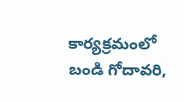కార్యక్రమంలో బండి గోదావరి,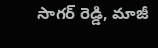సాగర్ రెడ్డి, మాజీ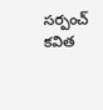సర్పంచ్ కవిత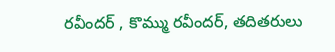రవీందర్ , కొమ్ము రవీందర్, తదితరులు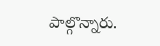పాల్గొన్నారు.